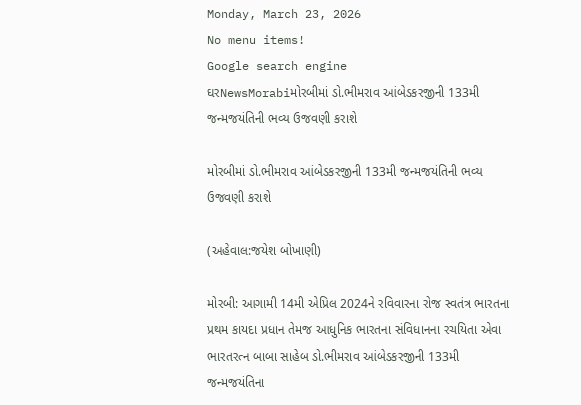Monday, March 23, 2026
No menu items!
Google search engine
ઘરNewsMorabiમોરબીમાં ડો.ભીમરાવ આંબેડકરજીની 133મી જન્મજયંતિની ભવ્ય ઉજવણી કરાશે

મોરબીમાં ડો.ભીમરાવ આંબેડકરજીની 133મી જન્મજયંતિની ભવ્ય ઉજવણી કરાશે

(અહેવાલ:જયેશ બોખાણી)

મોરબી: આગામી 14મી એપ્રિલ 2024ને રવિવારના રોજ સ્વતંત્ર ભારતના પ્રથમ કાયદા પ્રધાન તેમજ આધુનિક ભારતના સંવિધાનના રચયિતા એવા ભારતરત્ન બાબા સાહેબ ડો.ભીમરાવ આંબેડકરજીની 133મી જન્મજયંતિના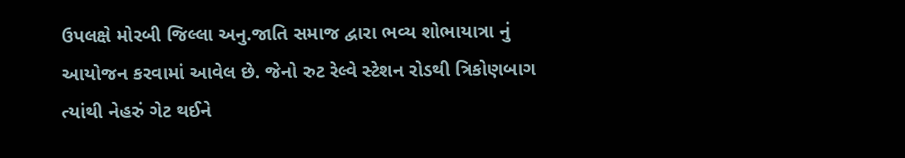ઉપલક્ષે મોરબી જિલ્લા અનુ.જાતિ સમાજ દ્વારા ભવ્ય શોભાયાત્રા નું આયોજન કરવામાં આવેલ છે. જેનો રુટ રેલ્વે સ્ટેશન રોડથી ત્રિકોણબાગ ત્યાંથી નેહરું ગેટ થઈને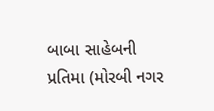બાબા સાહેબની પ્રતિમા (મોરબી નગર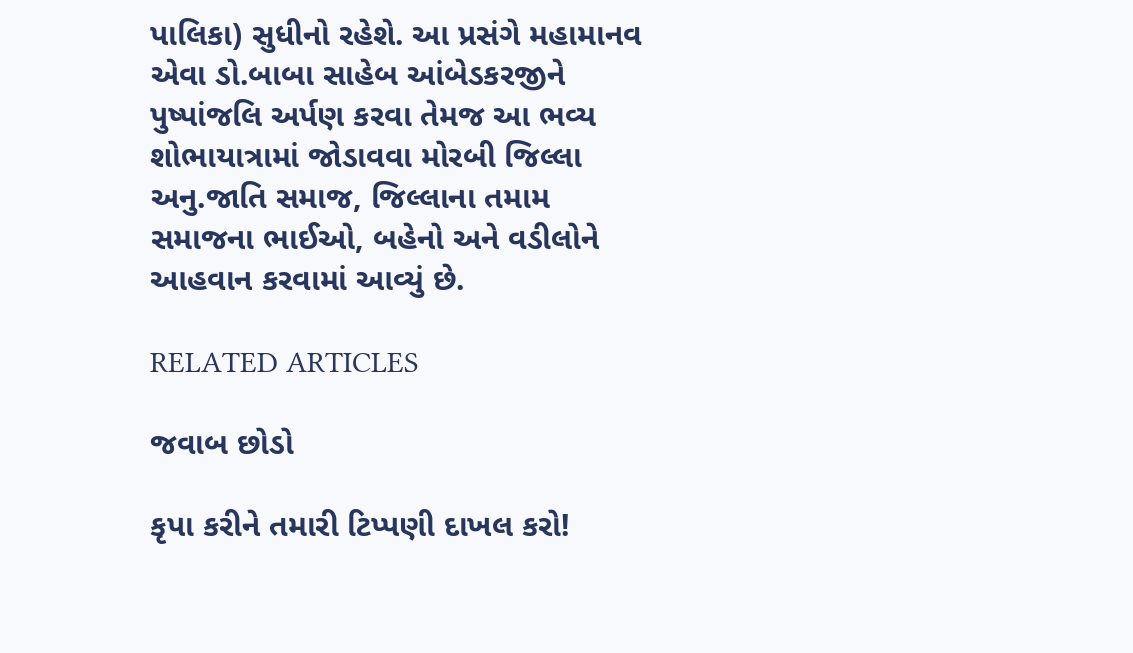પાલિકા) સુધીનો રહેશે. આ પ્રસંગે મહામાનવ એવા ડો.બાબા સાહેબ આંબેડકરજીને પુષ્પાંજલિ અર્પણ કરવા તેમજ આ ભવ્ય શોભાયાત્રામાં જોડાવવા મોરબી જિલ્લા અનુ.જાતિ સમાજ, જિલ્લાના તમામ સમાજના ભાઈઓ, બહેનો અને વડીલોને આહવાન કરવામાં આવ્યું છે.

RELATED ARTICLES

જવાબ છોડો

કૃપા કરીને તમારી ટિપ્પણી દાખલ કરો!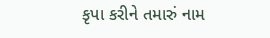કૃપા કરીને તમારું નામ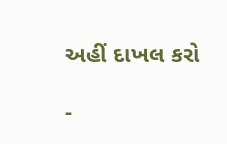અહીં દાખલ કરો

-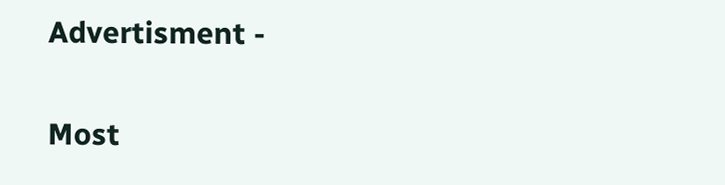Advertisment -

Most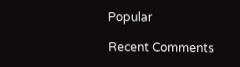Popular

Recent Comments